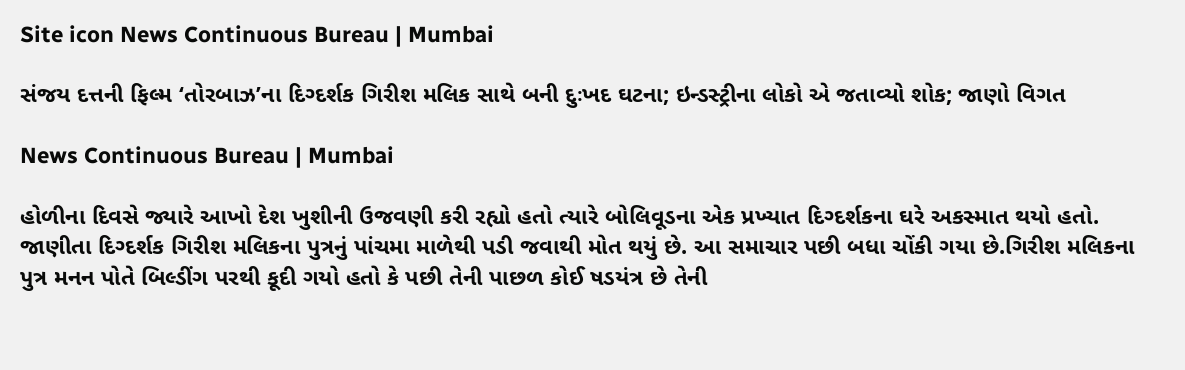Site icon News Continuous Bureau | Mumbai

સંજય દત્તની ફિલ્મ ‘તોરબાઝ’ના દિગ્દર્શક ગિરીશ મલિક સાથે બની દુઃખદ ઘટના; ઇન્ડસ્ટ્રીના લોકો એ જતાવ્યો શોક; જાણો વિગત

News Continuous Bureau | Mumbai

હોળીના દિવસે જ્યારે આખો દેશ ખુશીની ઉજવણી કરી રહ્યો હતો ત્યારે બોલિવૂડના એક પ્રખ્યાત દિગ્દર્શકના ઘરે અકસ્માત થયો હતો. જાણીતા દિગ્દર્શક ગિરીશ મલિકના પુત્રનું પાંચમા માળેથી પડી જવાથી મોત થયું છે. આ સમાચાર પછી બધા ચોંકી ગયા છે.ગિરીશ મલિકના પુત્ર મનન પોતે બિલ્ડીંગ પરથી કૂદી ગયો હતો કે પછી તેની પાછળ કોઈ ષડયંત્ર છે તેની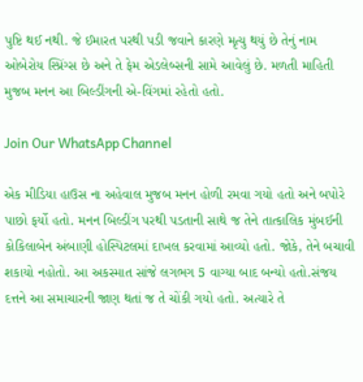પુષ્ટિ થઈ નથી. જે ઈમારત પરથી પડી જવાને કારણે મૃત્યુ થયું છે તેનું નામ ઓબેરોય સ્પ્રિંગ્સ છે અને તે ફેમ એડલેબ્સની સામે આવેલું છે. મળતી માહિતી મુજબ મનન આ બિલ્ડીંગની એ-વિંગમાં રહેતો હતો.

Join Our WhatsApp Channel

એક મીડિયા હાઉસ ના અહેવાલ મુજબ મનન હોળી રમવા ગયો હતો અને બપોરે પાછો ફર્યો હતો. મનન બિલ્ડીંગ પરથી પડતાની સાથે જ તેને તાત્કાલિક મુંબઈની કોકિલાબેન અંબાણી હોસ્પિટલમાં દાખલ કરવામાં આવ્યો હતો. જોકે, તેને બચાવી શકાયો નહોતો. આ અકસ્માત સાંજે લગભગ 5 વાગ્યા બાદ બન્યો હતો.સંજય દત્તને આ સમાચારની જાણ થતાં જ તે ચોંકી ગયો હતો. અત્યારે તે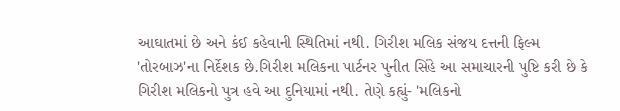આઘાતમાં છે અને કંઈ કહેવાની સ્થિતિમાં નથી. ગિરીશ મલિક સંજય દત્તની ફિલ્મ 'તોરબાઝ'ના નિર્દેશક છે.ગિરીશ મલિકના પાર્ટનર પુનીત સિંહે આ સમાચારની પુષ્ટિ કરી છે કે ગિરીશ મલિકનો પુત્ર હવે આ દુનિયામાં નથી. તેણે કહ્યું- 'મલિકનો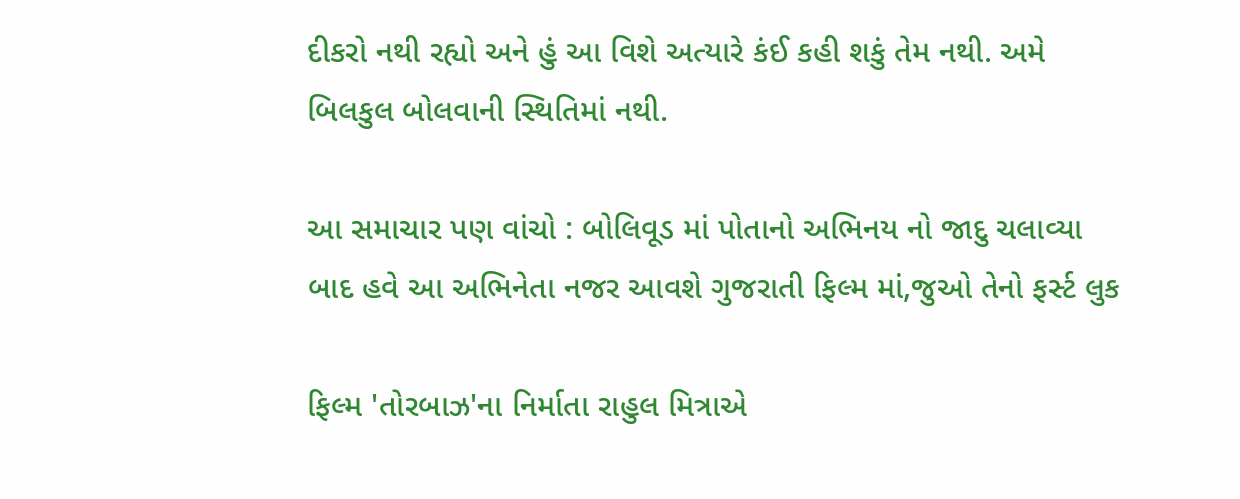દીકરો નથી રહ્યો અને હું આ વિશે અત્યારે કંઈ કહી શકું તેમ નથી. અમે બિલકુલ બોલવાની સ્થિતિમાં નથી.

આ સમાચાર પણ વાંચો : બોલિવૂડ માં પોતાનો અભિનય નો જાદુ ચલાવ્યા બાદ હવે આ અભિનેતા નજર આવશે ગુજરાતી ફિલ્મ માં,જુઓ તેનો ફર્સ્ટ લુક

ફિલ્મ 'તોરબાઝ'ના નિર્માતા રાહુલ મિત્રાએ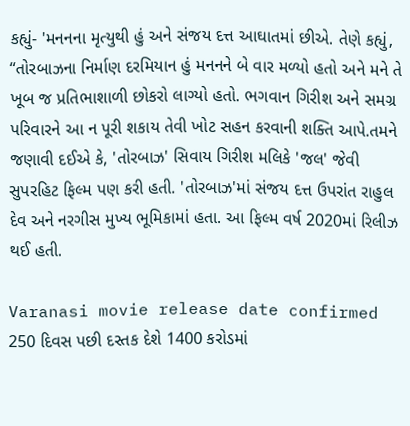કહ્યું- 'મનનના મૃત્યુથી હું અને સંજય દત્ત આઘાતમાં છીએ. તેણે કહ્યું, “તોરબાઝના નિર્માણ દરમિયાન હું મનનને બે વાર મળ્યો હતો અને મને તે ખૂબ જ પ્રતિભાશાળી છોકરો લાગ્યો હતો. ભગવાન ગિરીશ અને સમગ્ર પરિવારને આ ન પૂરી શકાય તેવી ખોટ સહન કરવાની શક્તિ આપે.તમને જણાવી દઈએ કે, 'તોરબાઝ' સિવાય ગિરીશ મલિકે 'જલ' જેવી સુપરહિટ ફિલ્મ પણ કરી હતી. 'તોરબાઝ'માં સંજય દત્ત ઉપરાંત રાહુલ દેવ અને નરગીસ મુખ્ય ભૂમિકામાં હતા. આ ફિલ્મ વર્ષ 2020માં રિલીઝ થઈ હતી.

Varanasi movie release date confirmed 250 દિવસ પછી દસ્તક દેશે 1400 કરોડમાં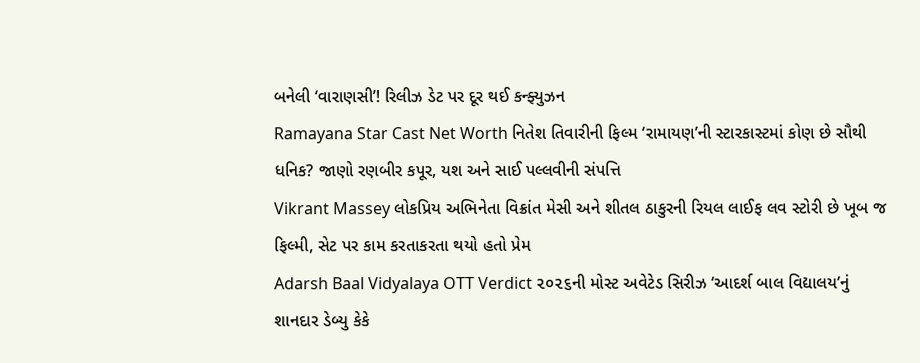બનેલી ‘વારાણસી’! રિલીઝ ડેટ પર દૂર થઈ કન્ફ્યુઝન
Ramayana Star Cast Net Worth નિતેશ તિવારીની ફિલ્મ ‘રામાયણ’ની સ્ટારકાસ્ટમાં કોણ છે સૌથી ધનિક? જાણો રણબીર કપૂર, યશ અને સાઈ પલ્લવીની સંપત્તિ
Vikrant Massey લોકપ્રિય અભિનેતા વિક્રાંત મેસી અને શીતલ ઠાકુરની રિયલ લાઈફ લવ સ્ટોરી છે ખૂબ જ ફિલ્મી, સેટ પર કામ કરતાકરતા થયો હતો પ્રેમ
Adarsh Baal Vidyalaya OTT Verdict ૨૦૨૬ની મોસ્ટ અવેટેડ સિરીઝ ‘આદર્શ બાલ વિદ્યાલય’નું શાનદાર ડેબ્યુ કેકે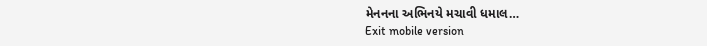મેનનના અભિનયે મચાવી ધમાલ…
Exit mobile version